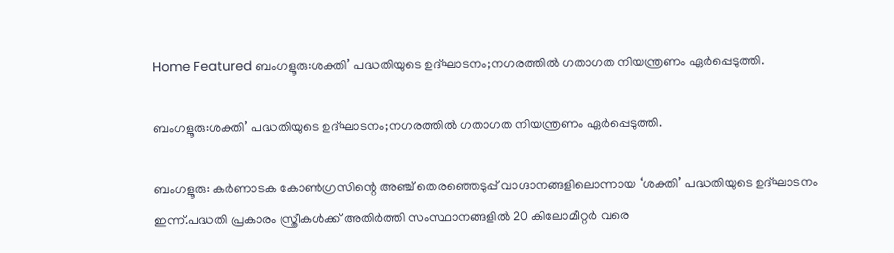Home Featured ബംഗളൂരു:ശക്തി’ പദ്ധതിയുടെ ഉദ്ഘാടനം;നഗരത്തിൽ ഗതാഗത നിയന്ത്രണം ഏര്‍പ്പെടുത്തി.

ബംഗളൂരു:ശക്തി’ പദ്ധതിയുടെ ഉദ്ഘാടനം;നഗരത്തിൽ ഗതാഗത നിയന്ത്രണം ഏര്‍പ്പെടുത്തി.

ബംഗളൂരു: കര്‍ണാടക കോണ്‍ഗ്രസിന്റെ അഞ്ച് തെരഞ്ഞെടുപ്പ് വാഗ്ദാനങ്ങളിലൊന്നായ ‘ശക്തി’ പദ്ധതിയുടെ ഉദ്ഘാടനം ഇന്ന്.പദ്ധതി പ്രകാരം സ്ത്രീകള്‍ക്ക് അതിര്‍ത്തി സംസ്ഥാനങ്ങളില്‍ 20 കിലോമീറ്റര്‍ വരെ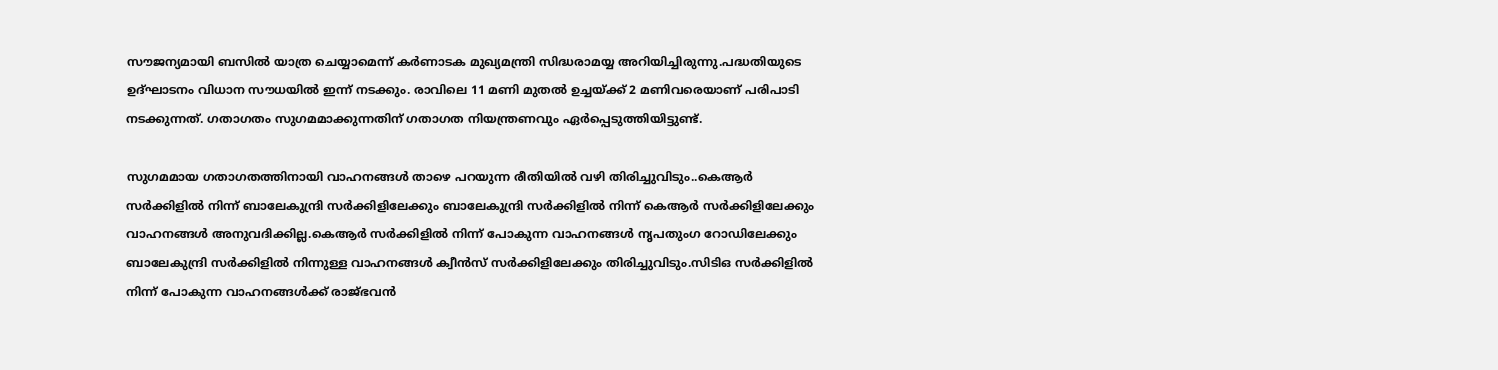സൗജന്യമായി ബസില്‍ യാത്ര ചെയ്യാമെന്ന് കര്‍ണാടക മുഖ്യമന്ത്രി സിദ്ധരാമയ്യ അറിയിച്ചിരുന്നു.പദ്ധതിയുടെ ഉദ്ഘാടനം വിധാന സൗധയില്‍ ഇന്ന് നടക്കും. രാവിലെ 11 മണി മുതല്‍ ഉച്ചയ്ക്ക് 2 മണിവരെയാണ് പരിപാടി നടക്കുന്നത്. ഗതാഗതം സുഗമമാക്കുന്നതിന് ഗതാഗത നിയന്ത്രണവും ഏര്‍പ്പെടുത്തിയിട്ടുണ്ട്.

സുഗമമായ ഗതാഗതത്തിനായി വാഹനങ്ങള്‍ താഴെ പറയുന്ന രീതിയില്‍ വഴി തിരിച്ചുവിടും..കെആര്‍ സര്‍ക്കിളില്‍ നിന്ന് ബാലേകുന്ദ്രി സര്‍ക്കിളിലേക്കും ബാലേകുന്ദ്രി സര്‍ക്കിളില്‍ നിന്ന് കെആര്‍ സര്‍ക്കിളിലേക്കും വാഹനങ്ങള്‍ അനുവദിക്കില്ല.കെആര്‍ സര്‍ക്കിളില്‍ നിന്ന് പോകുന്ന വാഹനങ്ങള്‍ നൃപതുംഗ റോഡിലേക്കും ബാലേകുന്ദ്രി സര്‍ക്കിളില്‍ നിന്നുള്ള വാഹനങ്ങള്‍ ക്വീന്‍സ് സര്‍ക്കിളിലേക്കും തിരിച്ചുവിടും.സിടിഒ സര്‍ക്കിളില്‍ നിന്ന് പോകുന്ന വാഹനങ്ങള്‍ക്ക് രാജ്ഭവന്‍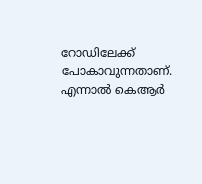റോഡിലേക്ക് പോകാവുന്നതാണ്. എന്നാല്‍ കെആര്‍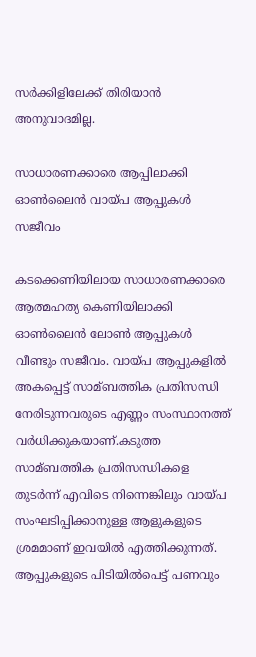സര്‍ക്കിളിലേക്ക് തിരിയാന്‍ അനുവാദമില്ല.

സാധാരണക്കാരെ ആപ്പിലാക്കി ഓണ്‍ലൈന്‍ വായ്പ ആപ്പുകള്‍ സജീവം

കടക്കെണിയിലായ സാധാരണക്കാരെ ആത്മഹത്യ കെണിയിലാക്കി ഓണ്‍ലൈന്‍ ലോണ്‍ ആപ്പുകള്‍ വീണ്ടും സജീവം. വായ്പ ആപ്പുകളില്‍ അകപ്പെട്ട് സാമ്ബത്തിക പ്രതിസന്ധി നേരിടുന്നവരുടെ എണ്ണം സംസ്ഥാനത്ത് വര്‍ധിക്കുകയാണ്.കടുത്ത സാമ്ബത്തിക പ്രതിസന്ധികളെ തുടര്‍ന്ന് എവിടെ നിന്നെങ്കിലും വായ്പ സംഘടിപ്പിക്കാനുള്ള ആളുകളുടെ ശ്രമമാണ് ഇവയില്‍ എത്തിക്കുന്നത്. ആപ്പുകളുടെ പിടിയില്‍പെട്ട് പണവും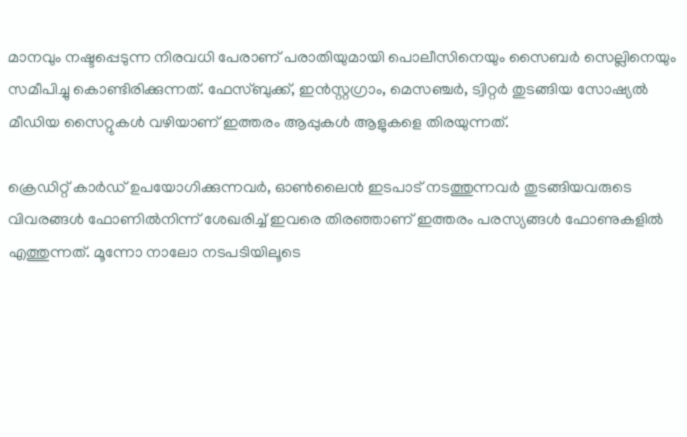മാനവും നഷ്ടപ്പെടുന്ന നിരവധി പേരാണ് പരാതിയുമായി പൊലീസിനെയും സൈബര്‍ സെല്ലിനെയും സമീപിച്ചു കൊണ്ടിരിക്കുന്നത്. ഫേസ്ബുക്ക്, ഇന്‍സ്റ്റഗ്രാം, മെസഞ്ചര്‍, ട്വിറ്റര്‍ തുടങ്ങിയ സോഷ്യല്‍ മീഡിയ സൈറ്റുകള്‍ വഴിയാണ് ഇത്തരം ആപ്പുകള്‍ ആളുകളെ തിരയുന്നത്.

ക്രെഡിറ്റ് കാര്‍ഡ് ഉപയോഗിക്കുന്നവര്‍, ഓണ്‍ലൈന്‍ ഇടപാട് നടത്തുന്നവര്‍ തുടങ്ങിയവരുടെ വിവരങ്ങള്‍ ഫോണില്‍നിന്ന് ശേഖരിച്ച്‌ ഇവരെ തിരഞ്ഞാണ് ഇത്തരം പരസ്യങ്ങള്‍ ഫോണുകളില്‍ എത്തുന്നത്. മൂന്നോ നാലോ നടപടിയിലൂടെ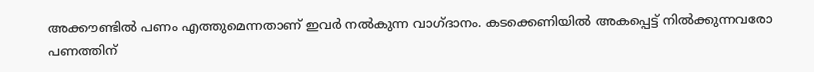അക്കൗണ്ടില്‍ പണം എത്തുമെന്നതാണ് ഇവര്‍ നല്‍കുന്ന വാഗ്ദാനം. കടക്കെണിയില്‍ അകപ്പെട്ട് നില്‍ക്കുന്നവരോ പണത്തിന്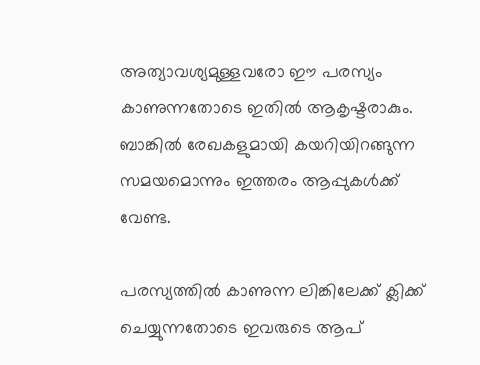അത്യാവശ്യമുള്ളവരോ ഈ പരസ്യം കാണുന്നതോടെ ഇതില്‍ ആകൃഷ്ടരാകും. ബാങ്കില്‍ രേഖകളുമായി കയറിയിറങ്ങുന്ന സമയമൊന്നും ഇത്തരം ആപ്പുകള്‍ക്ക് വേണ്ട.

പരസ്യത്തില്‍ കാണുന്ന ലിങ്കിലേക്ക് ക്ലിക്ക് ചെയ്യുന്നതോടെ ഇവരുടെ ആപ്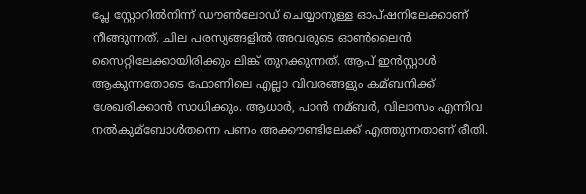പ്ലേ സ്റ്റോറില്‍നിന്ന് ഡൗണ്‍ലോഡ് ചെയ്യാനുള്ള ഓപ്ഷനിലേക്കാണ് നീങ്ങുന്നത്. ചില പരസ്യങ്ങളില്‍ അവരുടെ ഓണ്‍ലൈന്‍ സൈറ്റിലേക്കായിരിക്കും ലിങ്ക് തുറക്കുന്നത്. ആപ് ഇൻസ്റ്റാള്‍ ആകുന്നതോടെ ഫോണിലെ എല്ലാ വിവരങ്ങളും കമ്ബനിക്ക് ശേഖരിക്കാന്‍ സാധിക്കും. ആധാര്‍, പാന്‍ നമ്ബര്‍, വിലാസം എന്നിവ നല്‍കുമ്ബോള്‍തന്നെ പണം അക്കൗണ്ടിലേക്ക് എത്തുന്നതാണ് രീതി.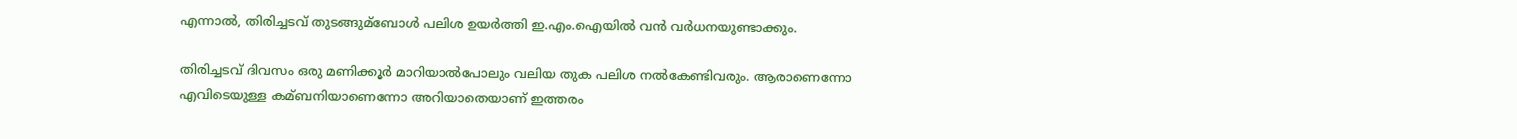എന്നാല്‍, തിരിച്ചടവ് തുടങ്ങുമ്ബോള്‍ പലിശ ഉയര്‍ത്തി ഇ.എം.ഐയില്‍ വന്‍ വര്‍ധനയുണ്ടാക്കും.

തിരിച്ചടവ് ദിവസം ഒരു മണിക്കൂര്‍ മാറിയാല്‍പോലും വലിയ തുക പലിശ നല്‍കേണ്ടിവരും. ആരാണെന്നോ എവിടെയുള്ള കമ്ബനിയാണെന്നോ അറിയാതെയാണ് ഇത്തരം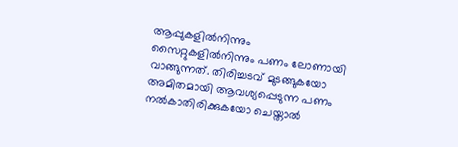ആപ്പുകളില്‍നിന്നും സൈറ്റുകളില്‍നിന്നും പണം ലോണായി വാങ്ങുന്നത്. തിരിച്ചടവ് മുടങ്ങുകയോ അമിതമായി ആവശ്യപ്പെടുന്ന പണം നല്‍കാതിരിക്കുകയോ ചെയ്താല്‍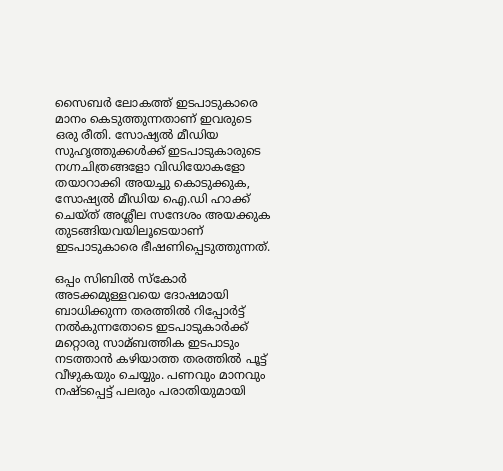സൈബര്‍ ലോകത്ത് ഇടപാടുകാരെ മാനം കെടുത്തുന്നതാണ് ഇവരുടെ ഒരു രീതി. സോഷ്യല്‍ മീഡിയ സുഹൃത്തുക്കള്‍ക്ക് ഇടപാടുകാരുടെ നഗ്നചിത്രങ്ങളോ വിഡിയോകളോ തയാറാക്കി അയച്ചു കൊടുക്കുക, സോഷ്യല്‍ മീഡിയ ഐ.ഡി ഹാക്ക് ചെയ്ത് അശ്ലീല സന്ദേശം അയക്കുക തുടങ്ങിയവയിലൂടെയാണ് ഇടപാടുകാരെ ഭീഷണിപ്പെടുത്തുന്നത്.

ഒപ്പം സിബില്‍ സ്‌കോര്‍ അടക്കമുള്ളവയെ ദോഷമായി ബാധിക്കുന്ന തരത്തില്‍ റിപ്പോര്‍ട്ട് നല്‍കുന്നതോടെ ഇടപാടുകാര്‍ക്ക് മറ്റൊരു സാമ്ബത്തിക ഇടപാടും നടത്താന്‍ കഴിയാത്ത തരത്തില്‍ പൂട്ട് വീഴുകയും ചെയ്യും. പണവും മാനവും നഷ്ടപ്പെട്ട് പലരും പരാതിയുമായി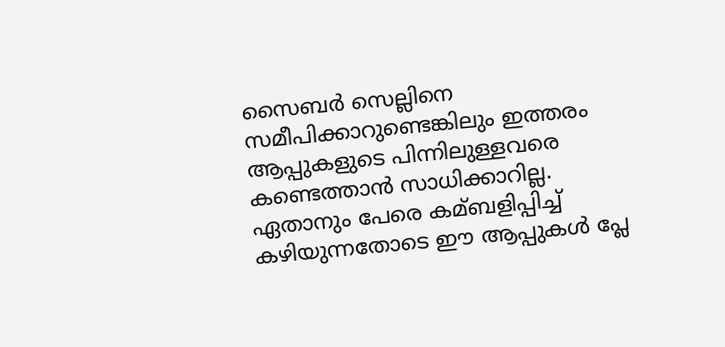സൈബര്‍ സെല്ലിനെ സമീപിക്കാറുണ്ടെങ്കിലും ഇത്തരം ആപ്പുകളുടെ പിന്നിലുള്ളവരെ കണ്ടെത്താന്‍ സാധിക്കാറില്ല. ഏതാനും പേരെ കമ്ബളിപ്പിച്ച്‌ കഴിയുന്നതോടെ ഈ ആപ്പുകള്‍ പ്ലേ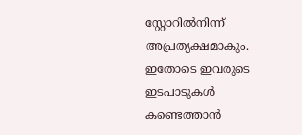സ്റ്റോറില്‍നിന്ന് അപ്രത്യക്ഷമാകും. ഇതോടെ ഇവരുടെ ഇടപാടുകള്‍ കണ്ടെത്താന്‍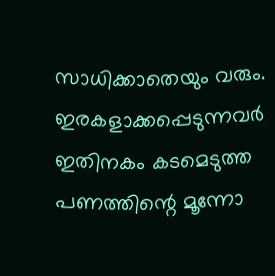സാധിക്കാതെയും വരും. ഇരകളാക്കപ്പെടുന്നവര്‍ ഇതിനകം കടമെടുത്ത പണത്തിന്റെ മൂന്നോ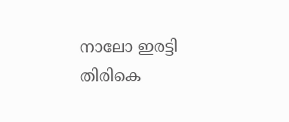നാലോ ഇരട്ടി തിരികെ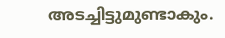അടച്ചിട്ടുമുണ്ടാകും.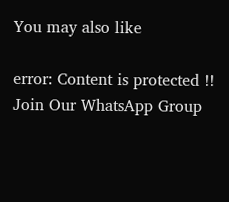You may also like

error: Content is protected !!
Join Our WhatsApp Group